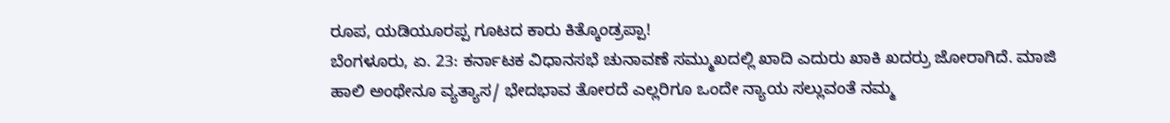ರೂಪ, ಯಡಿಯೂರಪ್ಪ ಗೂಟದ ಕಾರು ಕಿತ್ಕೊಂಡ್ರಪ್ಪಾ!
ಬೆಂಗಳೂರು, ಏ. 23: ಕರ್ನಾಟಕ ವಿಧಾನಸಭೆ ಚುನಾವಣೆ ಸಮ್ಮುಖದಲ್ಲಿ ಖಾದಿ ಎದುರು ಖಾಕಿ ಖದರ್ರು ಜೋರಾಗಿದೆ. ಮಾಜಿ ಹಾಲಿ ಅಂಥೇನೂ ವ್ಯತ್ಯಾಸ/ ಭೇದಭಾವ ತೋರದೆ ಎಲ್ಲರಿಗೂ ಒಂದೇ ನ್ಯಾಯ ಸಲ್ಲುವಂತೆ ನಮ್ಮ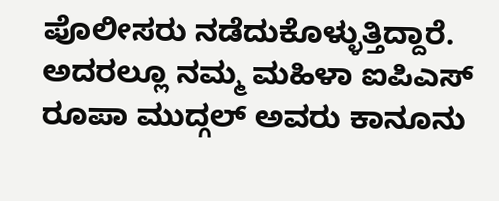ಪೊಲೀಸರು ನಡೆದುಕೊಳ್ಳುತ್ತಿದ್ದಾರೆ. ಅದರಲ್ಲೂ ನಮ್ಮ ಮಹಿಳಾ ಐಪಿಎಸ್ ರೂಪಾ ಮುದ್ಗಲ್ ಅವರು ಕಾನೂನು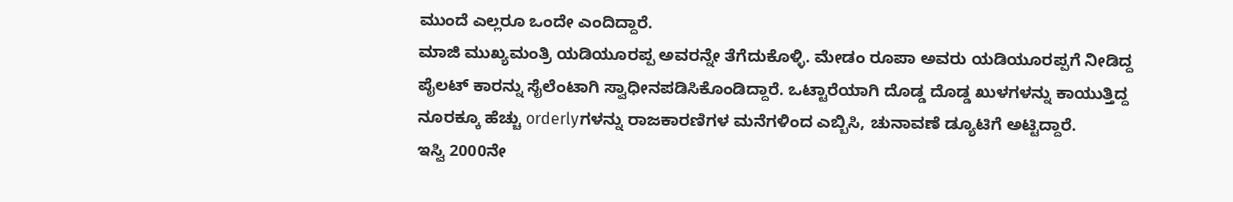ಮುಂದೆ ಎಲ್ಲರೂ ಒಂದೇ ಎಂದಿದ್ದಾರೆ.
ಮಾಜಿ ಮುಖ್ಯಮಂತ್ರಿ ಯಡಿಯೂರಪ್ಪ ಅವರನ್ನೇ ತೆಗೆದುಕೊಳ್ಳಿ. ಮೇಡಂ ರೂಪಾ ಅವರು ಯಡಿಯೂರಪ್ಪಗೆ ನೀಡಿದ್ದ ಪೈಲಟ್ ಕಾರನ್ನು ಸೈಲೆಂಟಾಗಿ ಸ್ವಾಧೀನಪಡಿಸಿಕೊಂಡಿದ್ದಾರೆ. ಒಟ್ಟಾರೆಯಾಗಿ ದೊಡ್ಡ ದೊಡ್ಡ ಖುಳಗಳನ್ನು ಕಾಯುತ್ತಿದ್ದ ನೂರಕ್ಕೂ ಹೆಚ್ಚು orderlyಗಳನ್ನು ರಾಜಕಾರಣಿಗಳ ಮನೆಗಳಿಂದ ಎಬ್ಬಿಸಿ, ಚುನಾವಣೆ ಡ್ಯೂಟಿಗೆ ಅಟ್ಟಿದ್ದಾರೆ.
ಇಸ್ವಿ 2000ನೇ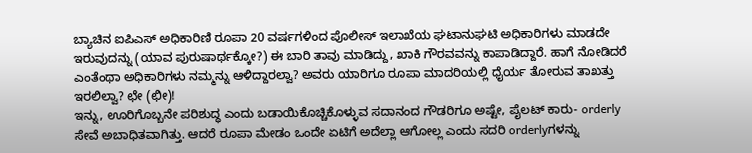ಬ್ಯಾಚಿನ ಐಪಿಎಸ್ ಅಧಿಕಾರಿಣಿ ರೂಪಾ 20 ವರ್ಷಗಳಿಂದ ಪೊಲೀಸ್ ಇಲಾಖೆಯ ಘಟಾನುಘಟಿ ಅಧಿಕಾರಿಗಳು ಮಾಡದೇ ಇರುವುದನ್ನು (ಯಾವ ಪುರುಷಾರ್ಥಕ್ಕೋ?) ಈ ಬಾರಿ ತಾವು ಮಾಡಿದ್ದು, ಖಾಕಿ ಗೌರವವನ್ನು ಕಾಪಾಡಿದ್ದಾರೆ. ಹಾಗೆ ನೋಡಿದರೆ ಎಂತೆಂಥಾ ಅಧಿಕಾರಿಗಳು ನಮ್ಮನ್ನು ಆಳಿದ್ದಾರಲ್ವಾ? ಅವರು ಯಾರಿಗೂ ರೂಪಾ ಮಾದರಿಯಲ್ಲಿ ಧೈರ್ಯ ತೋರುವ ತಾಖತ್ತು ಇರಲಿಲ್ವಾ? ಛೇ (ಛೀ)!
ಇನ್ನು, ಊರಿಗೊಬ್ಬನೇ ಪರಿಶುದ್ಧ ಎಂದು ಬಡಾಯಿಕೊಚ್ಚಿಕೊಳ್ಳುವ ಸದಾನಂದ ಗೌಡರಿಗೂ ಅಷ್ಟೇ, ಪೈಲಟ್ ಕಾರು- orderly ಸೇವೆ ಅಬಾಧಿತವಾಗಿತ್ತು. ಆದರೆ ರೂಪಾ ಮೇಡಂ ಒಂದೇ ಏಟಿಗೆ ಅದೆಲ್ಲಾ ಆಗೋಲ್ಲ ಎಂದು ಸದರಿ orderlyಗಳನ್ನು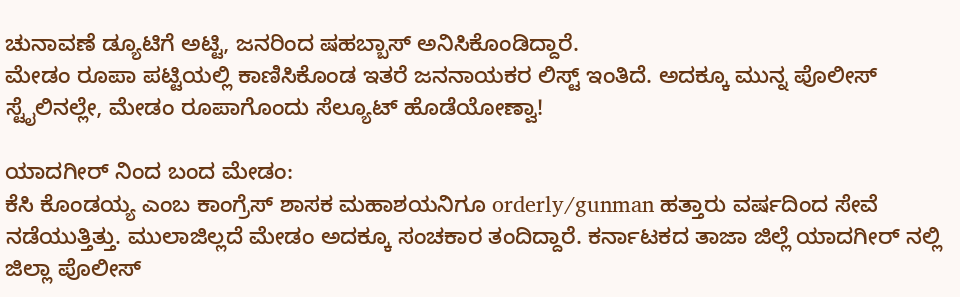ಚುನಾವಣೆ ಡ್ಯೂಟಿಗೆ ಅಟ್ಟಿ, ಜನರಿಂದ ಷಹಬ್ಬಾಸ್ ಅನಿಸಿಕೊಂಡಿದ್ದಾರೆ.
ಮೇಡಂ ರೂಪಾ ಪಟ್ಟಿಯಲ್ಲಿ ಕಾಣಿಸಿಕೊಂಡ ಇತರೆ ಜನನಾಯಕರ ಲಿಸ್ಟ್ ಇಂತಿದೆ. ಅದಕ್ಕೂ ಮುನ್ನ ಪೊಲೀಸ್ ಸ್ಟೈಲಿನಲ್ಲೇ, ಮೇಡಂ ರೂಪಾಗೊಂದು ಸೆಲ್ಯೂಟ್ ಹೊಡೆಯೋಣ್ವಾ!

ಯಾದಗೀರ್ ನಿಂದ ಬಂದ ಮೇಡಂ:
ಕೆಸಿ ಕೊಂಡಯ್ಯ ಎಂಬ ಕಾಂಗ್ರೆಸ್ ಶಾಸಕ ಮಹಾಶಯನಿಗೂ orderly/gunman ಹತ್ತಾರು ವರ್ಷದಿಂದ ಸೇವೆ ನಡೆಯುತ್ತಿತ್ತು. ಮುಲಾಜಿಲ್ಲದೆ ಮೇಡಂ ಅದಕ್ಕೂ ಸಂಚಕಾರ ತಂದಿದ್ದಾರೆ. ಕರ್ನಾಟಕದ ತಾಜಾ ಜಿಲ್ಲೆ ಯಾದಗೀರ್ ನಲ್ಲಿ ಜಿಲ್ಲಾ ಪೊಲೀಸ್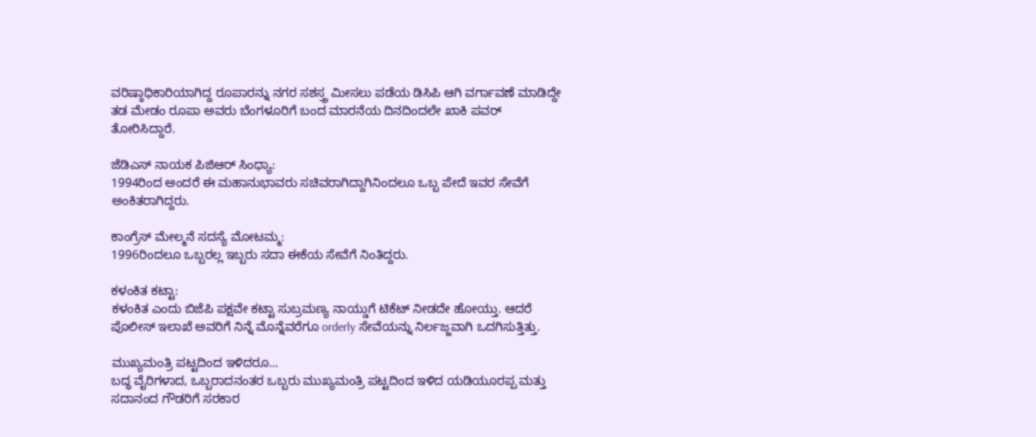ವರಿಷ್ಠಾಧಿಕಾರಿಯಾಗಿದ್ದ ರೂಪಾರನ್ನು ನಗರ ಸಶಸ್ತ್ರ ಮೀಸಲು ಪಡೆಯ ಡಿಸಿಪಿ ಆಗಿ ವರ್ಗಾವಣೆ ಮಾಡಿದ್ದೇ ತಡ ಮೇಡಂ ರೂಪಾ ಅವರು ಬೆಂಗಳೂರಿಗೆ ಬಂದ ಮಾರನೆಯ ದಿನದಿಂದಲೇ ಖಾಕಿ ಪವರ್ ತೋರಿಸಿದ್ದಾರೆ.

ಜೆಡಿಎಸ್ ನಾಯಕ ಪಿಜಿಆರ್ ಸಿಂಧ್ಯಾ:
1994ರಿಂದ ಅಂದರೆ ಈ ಮಹಾನುಭಾವರು ಸಚಿವರಾಗಿದ್ದಾಗಿನಿಂದಲೂ ಒಬ್ಬ ಪೇದೆ ಇವರ ಸೇವೆಗೆ ಅಂಕಿತರಾಗಿದ್ದರು.

ಕಾಂಗ್ರೆಸ್ ಮೇಲ್ಮನೆ ಸದಸ್ಯೆ ಮೋಟಮ್ಮ:
1996ರಿಂದಲೂ ಒಬ್ಬರಲ್ಲ ಇಬ್ಬರು ಸದಾ ಈಕೆಯ ಸೇವೆಗೆ ನಿಂತಿದ್ದರು.

ಕಳಂಕಿತ ಕಟ್ಟಾ:
ಕಳಂಕಿತ ಎಂದು ಬಿಜೆಪಿ ಪಕ್ಷವೇ ಕಟ್ಟಾ ಸುಬ್ರಮಣ್ಯ ನಾಯ್ಡುಗೆ ಟಿಕೆಟ್ ನೀಡದೇ ಹೋಯ್ತು. ಆದರೆ ಪೊಲೀಸ್ ಇಲಾಖೆ ಅವರಿಗೆ ನಿನ್ನೆ ಮೊನ್ನೆವರೆಗೂ orderly ಸೇವೆಯನ್ನು ನಿರ್ಲಜ್ಜವಾಗಿ ಒದಗಿಸುತ್ತಿತ್ತು.

ಮುಖ್ಯಮಂತ್ರಿ ಪಟ್ಟದಿಂದ ಇಳಿದರೂ...
ಬದ್ಧ ವೈರಿಗಳಾದ, ಒಬ್ಬರಾದನಂತರ ಒಬ್ಬರು ಮುಖ್ಯಮಂತ್ರಿ ಪಟ್ಟದಿಂದ ಇಳಿದ ಯಡಿಯೂರಪ್ಪ ಮತ್ತು ಸದಾನಂದ ಗೌಡರಿಗೆ ಸರಕಾರ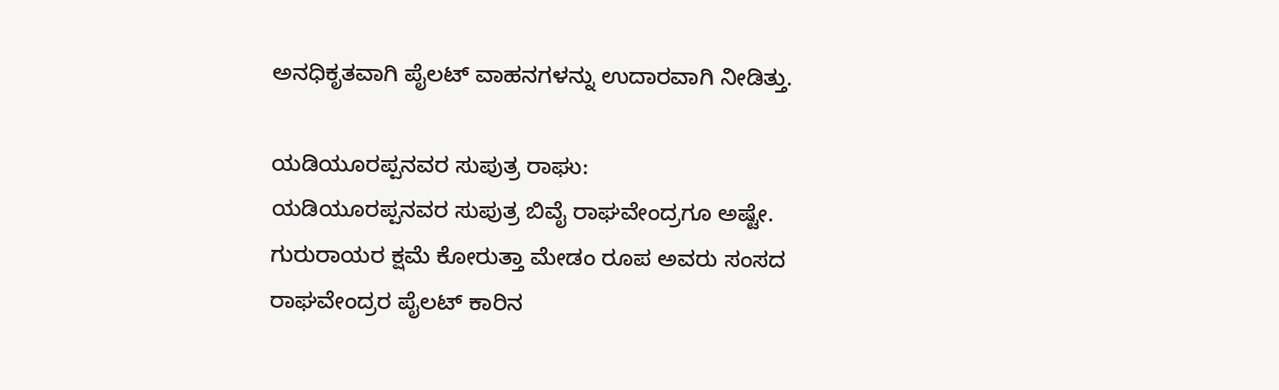ಅನಧಿಕೃತವಾಗಿ ಪೈಲಟ್ ವಾಹನಗಳನ್ನು ಉದಾರವಾಗಿ ನೀಡಿತ್ತು.

ಯಡಿಯೂರಪ್ಪನವರ ಸುಪುತ್ರ ರಾಘು:
ಯಡಿಯೂರಪ್ಪನವರ ಸುಪುತ್ರ ಬಿವೈ ರಾಘವೇಂದ್ರಗೂ ಅಷ್ಟೇ. ಗುರುರಾಯರ ಕ್ಷಮೆ ಕೋರುತ್ತಾ ಮೇಡಂ ರೂಪ ಅವರು ಸಂಸದ ರಾಘವೇಂದ್ರರ ಪೈಲಟ್ ಕಾರಿನ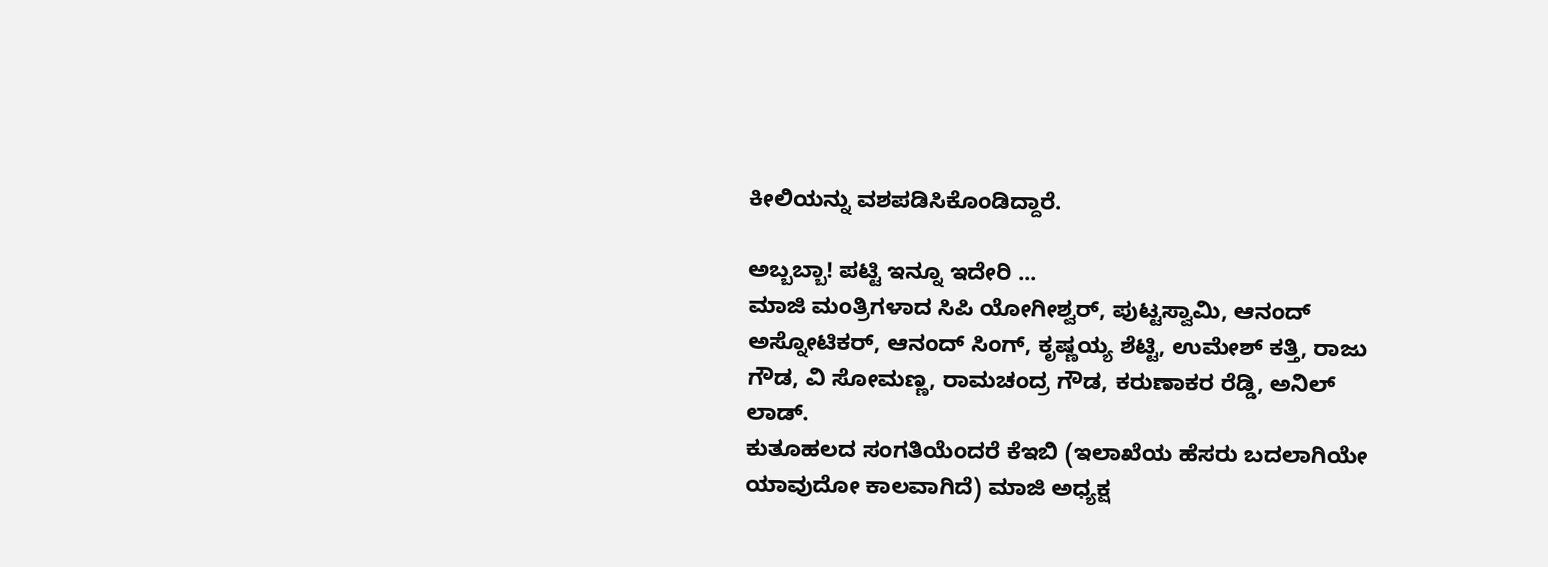ಕೀಲಿಯನ್ನು ವಶಪಡಿಸಿಕೊಂಡಿದ್ದಾರೆ.

ಅಬ್ಬಬ್ಬಾ! ಪಟ್ಟಿ ಇನ್ನೂ ಇದೇರಿ ...
ಮಾಜಿ ಮಂತ್ರಿಗಳಾದ ಸಿಪಿ ಯೋಗೀಶ್ವರ್, ಪುಟ್ಟಸ್ವಾಮಿ, ಆನಂದ್ ಅಸ್ನೋಟಿಕರ್, ಆನಂದ್ ಸಿಂಗ್, ಕೃಷ್ಣಯ್ಯ ಶೆಟ್ಟಿ, ಉಮೇಶ್ ಕತ್ತಿ, ರಾಜು ಗೌಡ, ವಿ ಸೋಮಣ್ಣ, ರಾಮಚಂದ್ರ ಗೌಡ, ಕರುಣಾಕರ ರೆಡ್ಡಿ, ಅನಿಲ್ ಲಾಡ್.
ಕುತೂಹಲದ ಸಂಗತಿಯೆಂದರೆ ಕೆಇಬಿ (ಇಲಾಖೆಯ ಹೆಸರು ಬದಲಾಗಿಯೇ ಯಾವುದೋ ಕಾಲವಾಗಿದೆ) ಮಾಜಿ ಅಧ್ಯಕ್ಷ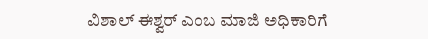ವಿಶಾಲ್ ಈಶ್ವರ್ ಎಂಬ ಮಾಜಿ ಅಧಿಕಾರಿಗೆ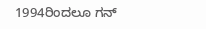1994ರಿಂದಲೂ ಗನ್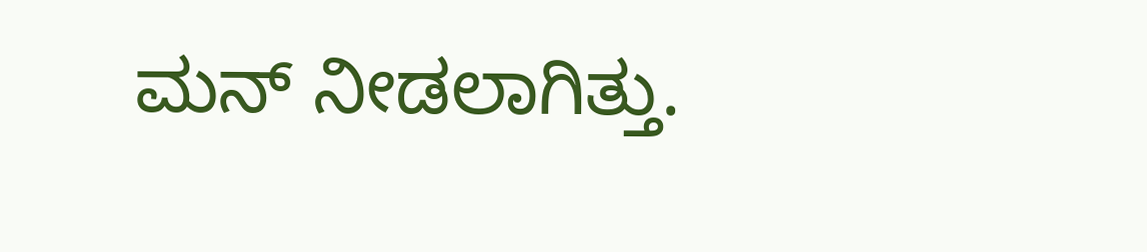ಮನ್ ನೀಡಲಾಗಿತ್ತು.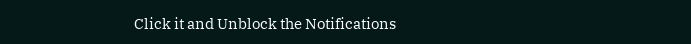Click it and Unblock the Notifications